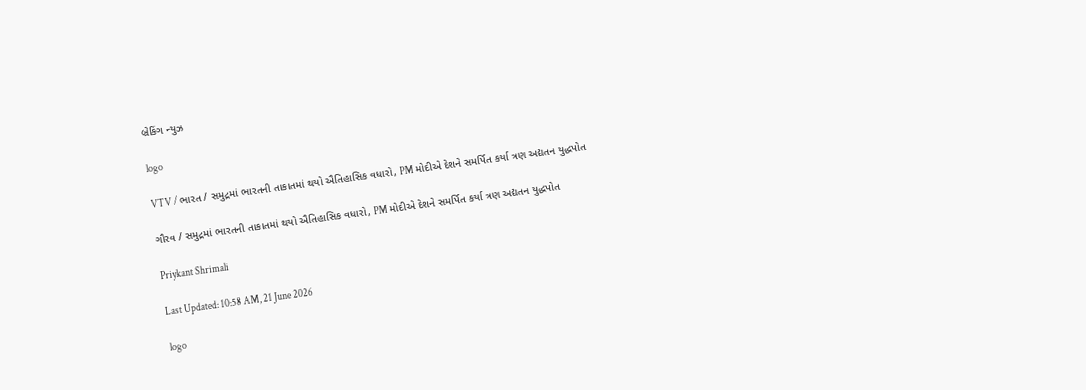બ્રેકિંગ ન્યુઝ

logo

VTV / ભારત / સમુદ્રમાં ભારતની તાકાતમાં થયો ઐતિહાસિક વધારો, PM મોદીએ દેશને સમર્પિત કર્યા ત્રણ અદ્યતન યુદ્ધપોત

ગૌરવ / સમુદ્રમાં ભારતની તાકાતમાં થયો ઐતિહાસિક વધારો, PM મોદીએ દેશને સમર્પિત કર્યા ત્રણ અદ્યતન યુદ્ધપોત

Priykant Shrimali

Last Updated: 10:58 AM, 21 June 2026

logo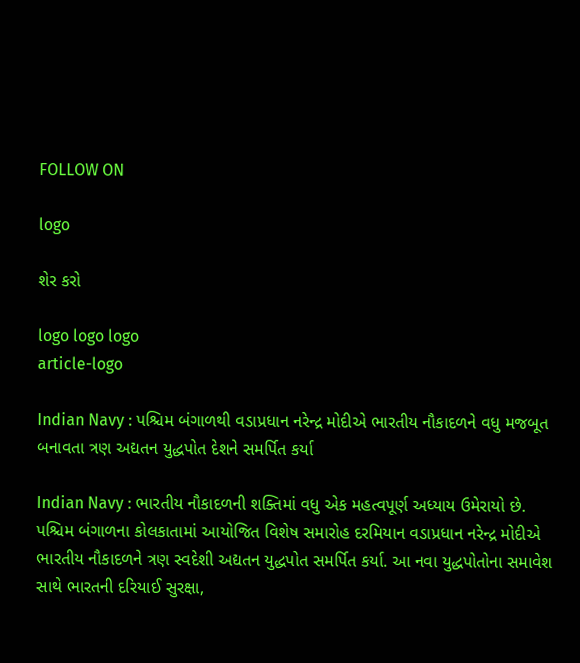FOLLOW ON

logo

શેર કરો

logo logo logo
article-logo

Indian Navy : પશ્ચિમ બંગાળથી વડાપ્રધાન નરેન્દ્ર મોદીએ ભારતીય નૌકાદળને વધુ મજબૂત બનાવતા ત્રણ અદ્યતન યુદ્ધપોત દેશને સમર્પિત કર્યા

Indian Navy : ભારતીય નૌકાદળની શક્તિમાં વધુ એક મહત્વપૂર્ણ અધ્યાય ઉમેરાયો છે. પશ્ચિમ બંગાળના કોલકાતામાં આયોજિત વિશેષ સમારોહ દરમિયાન વડાપ્રધાન નરેન્દ્ર મોદીએ ભારતીય નૌકાદળને ત્રણ સ્વદેશી અદ્યતન યુદ્ધપોત સમર્પિત કર્યા. આ નવા યુદ્ધપોતોના સમાવેશ સાથે ભારતની દરિયાઈ સુરક્ષા,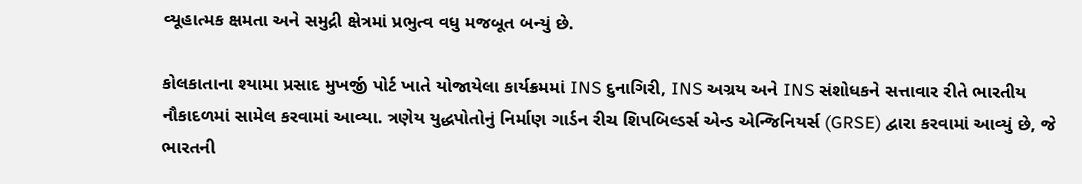વ્યૂહાત્મક ક્ષમતા અને સમુદ્રી ક્ષેત્રમાં પ્રભુત્વ વધુ મજબૂત બન્યું છે.

કોલકાતાના શ્યામા પ્રસાદ મુખર્જી પોર્ટ ખાતે યોજાયેલા કાર્યક્રમમાં INS દુનાગિરી, INS અગ્રય અને INS સંશોધકને સત્તાવાર રીતે ભારતીય નૌકાદળમાં સામેલ કરવામાં આવ્યા. ત્રણેય યુદ્ધપોતોનું નિર્માણ ગાર્ડન રીચ શિપબિલ્ડર્સ એન્ડ એન્જિનિયર્સ (GRSE) દ્વારા કરવામાં આવ્યું છે, જે ભારતની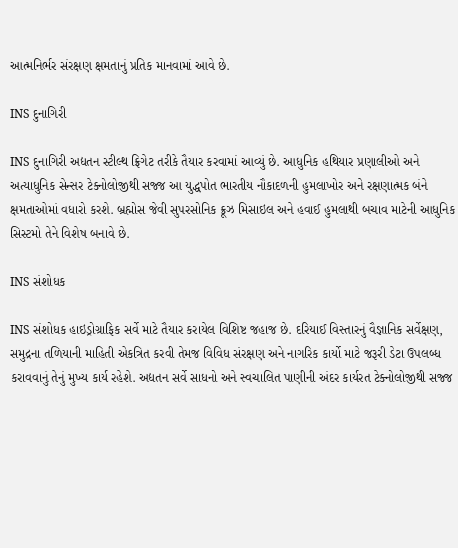આત્મનિર્ભર સંરક્ષણ ક્ષમતાનું પ્રતિક માનવામાં આવે છે.

INS દુનાગિરી

INS દુનાગિરી અદ્યતન સ્ટીલ્થ ફ્રિગેટ તરીકે તૈયાર કરવામાં આવ્યું છે. આધુનિક હથિયાર પ્રણાલીઓ અને અત્યાધુનિક સેન્સર ટેક્નોલોજીથી સજ્જ આ યુદ્ધપોત ભારતીય નૌકાદળની હુમલાખોર અને રક્ષણાત્મક બંને ક્ષમતાઓમાં વધારો કરશે. બ્રહ્મોસ જેવી સુપરસોનિક ક્રૂઝ મિસાઇલ અને હવાઈ હુમલાથી બચાવ માટેની આધુનિક સિસ્ટમો તેને વિશેષ બનાવે છે.

INS સંશોધક

INS સંશોધક હાઇડ્રોગ્રાફિક સર્વે માટે તૈયાર કરાયેલ વિશિષ્ટ જહાજ છે. દરિયાઈ વિસ્તારનું વૈજ્ઞાનિક સર્વેક્ષણ, સમુદ્રના તળિયાની માહિતી એકત્રિત કરવી તેમજ વિવિધ સંરક્ષણ અને નાગરિક કાર્યો માટે જરૂરી ડેટા ઉપલબ્ધ કરાવવાનું તેનું મુખ્ય કાર્ય રહેશે. અદ્યતન સર્વે સાધનો અને સ્વચાલિત પાણીની અંદર કાર્યરત ટેક્નોલોજીથી સજ્જ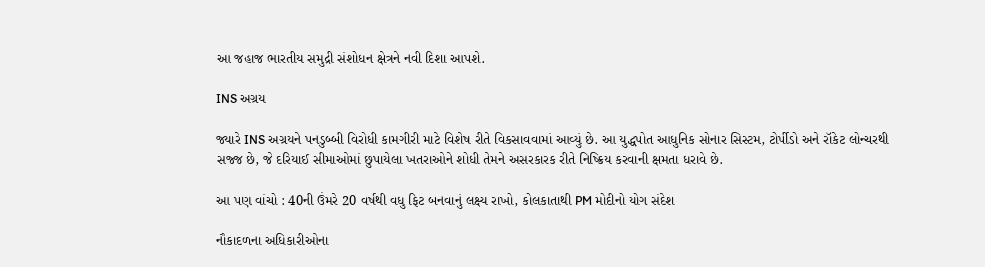આ જહાજ ભારતીય સમુદ્રી સંશોધન ક્ષેત્રને નવી દિશા આપશે.

INS અગ્રય

જ્યારે INS અગ્રયને પનડુબ્બી વિરોધી કામગીરી માટે વિશેષ રીતે વિકસાવવામાં આવ્યું છે. આ યુદ્ધપોત આધુનિક સોનાર સિસ્ટમ, ટોર્પીડો અને રૉકેટ લોન્ચરથી સજ્જ છે, જે દરિયાઈ સીમાઓમાં છુપાયેલા ખતરાઓને શોધી તેમને અસરકારક રીતે નિષ્ક્રિય કરવાની ક્ષમતા ધરાવે છે.

આ પણ વાંચો : 40ની ઉંમરે 20 વર્ષથી વધુ ફિટ બનવાનું લક્ષ્ય રાખો, કોલકાતાથી PM મોદીનો યોગ સંદેશ

નૌકાદળના અધિકારીઓના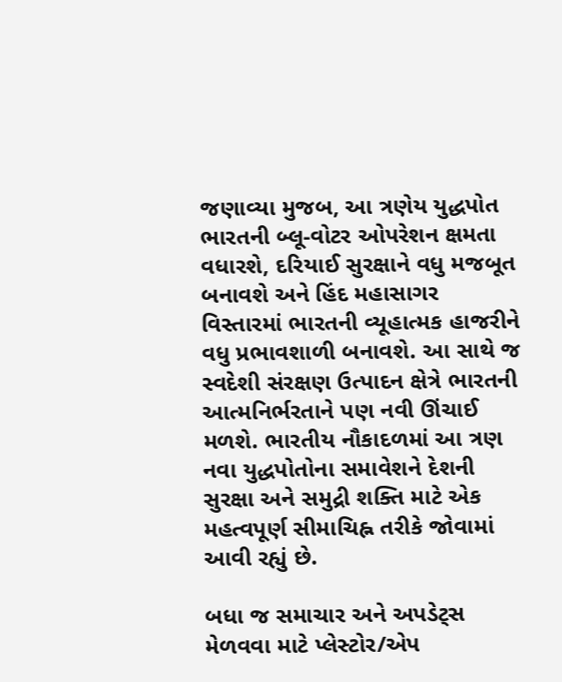જણાવ્યા મુજબ, આ ત્રણેય યુદ્ધપોત ભારતની બ્લૂ-વોટર ઓપરેશન ક્ષમતા વધારશે, દરિયાઈ સુરક્ષાને વધુ મજબૂત બનાવશે અને હિંદ મહાસાગર વિસ્તારમાં ભારતની વ્યૂહાત્મક હાજરીને વધુ પ્રભાવશાળી બનાવશે. આ સાથે જ સ્વદેશી સંરક્ષણ ઉત્પાદન ક્ષેત્રે ભારતની આત્મનિર્ભરતાને પણ નવી ઊંચાઈ મળશે. ભારતીય નૌકાદળમાં આ ત્રણ નવા યુદ્ધપોતોના સમાવેશને દેશની સુરક્ષા અને સમુદ્રી શક્તિ માટે એક મહત્વપૂર્ણ સીમાચિહ્ન તરીકે જોવામાં આવી રહ્યું છે.

બધા જ સમાચાર અને અપડેટ્સ મેળવવા માટે પ્લેસ્ટોર/એપ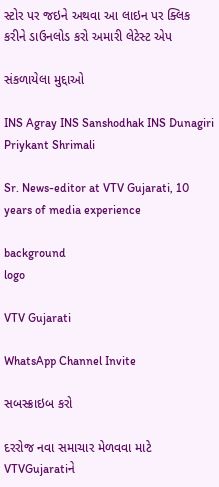સ્ટોર પર જઇને અથવા આ લાઇન પર ક્લિક કરીને ડાઉનલોડ કરો અમારી લેટેસ્ટ એપ

સંકળાયેલા મુદ્દાઓ

INS Agray INS Sanshodhak INS Dunagiri
Priykant Shrimali

Sr. News-editor at VTV Gujarati, 10 years of media experience

background
logo

VTV Gujarati

WhatsApp Channel Invite

સબસ્ક્રાઇબ કરો

દરરોજ નવા સમાચાર મેળવવા માટે VTVGujaratiને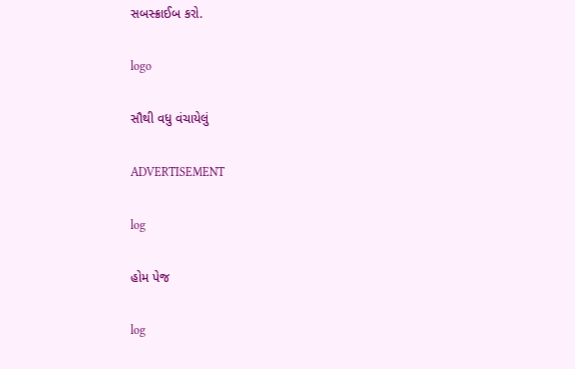સબસ્ક્રાઈબ કરો.

logo

સૌથી વધુ વંચાયેલું

ADVERTISEMENT

log

હોમ પેજ

log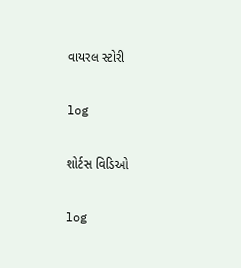વાયરલ સ્ટોરી

log

શોર્ટસ વિડિઓ

log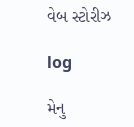વેબ સ્ટોરીઝ

log

મેનુ